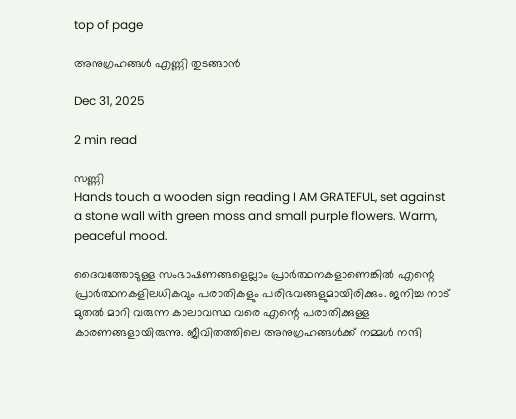top of page

അനുഗ്രഹങ്ങൾ എണ്ണി തുടങ്ങാൻ

Dec 31, 2025

2 min read

സണ്ണി
Hands touch a wooden sign reading I AM GRATEFUL, set against a stone wall with green moss and small purple flowers. Warm, peaceful mood.

ദൈവത്തോടുള്ള സംഭാഷണങ്ങളെല്ലാം പ്രാർത്ഥനകളാണെങ്കിൽ എന്റെ പ്രാർത്ഥനകളിലധികവും പരാതികളും പരിഭവങ്ങളുമായിരിക്കും. ജനിച്ച നാട് മുതൽ മാറി വരുന്ന കാലാവസ്ഥ വരെ എന്റെ പരാതിക്കുള്ള കാരണങ്ങളായിരുന്നു. ജീവിതത്തിലെ അനുഗ്രഹങ്ങൾക്ക് നമ്മൾ നന്ദി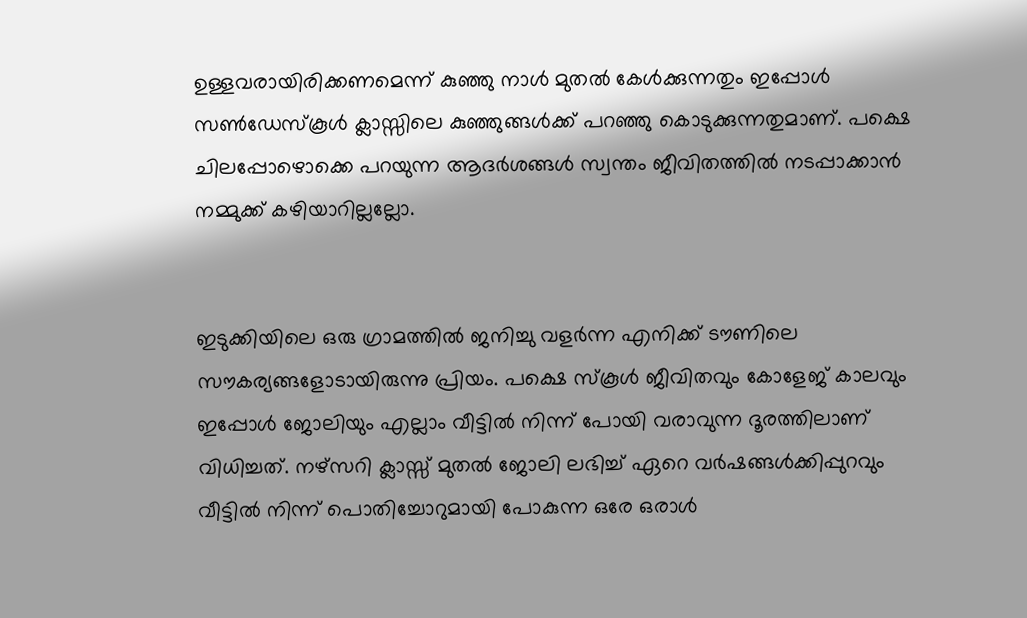ഉള്ളവരായിരിക്കണമെന്ന് കുഞ്ഞു നാൾ മുതൽ കേൾക്കുന്നതും ഇപ്പോൾ സൺ‌ഡേസ്കൂൾ ക്ലാസ്സിലെ കുഞ്ഞുങ്ങൾക്ക് പറഞ്ഞു കൊടുക്കുന്നതുമാണ്. പക്ഷെ ചിലപ്പോഴൊക്കെ പറയുന്ന ആദർശങ്ങൾ സ്വന്തം ജീവിതത്തിൽ നടപ്പാക്കാൻ നമ്മുക്ക് കഴിയാറില്ലല്ലോ.


ഇടുക്കിയിലെ ഒരു ഗ്രാമത്തിൽ ജനിച്ചു വളർന്ന എനിക്ക് ടൗണിലെ സൗകര്യങ്ങളോടായിരുന്നു പ്രിയം. പക്ഷെ സ്കൂൾ ജീവിതവും കോളേജ് കാലവും ഇപ്പോൾ ജോലിയും എല്ലാം വീട്ടിൽ നിന്ന് പോയി വരാവുന്ന ദൂരത്തിലാണ് വിധിച്ചത്. നഴ്സറി ക്ലാസ്സ്‌ മുതൽ ജോലി ലഭിച്ച് ഏറെ വർഷങ്ങൾക്കിപ്പുറവും വീട്ടിൽ നിന്ന് പൊതിച്ചോറുമായി പോകുന്ന ഒരേ ഒരാൾ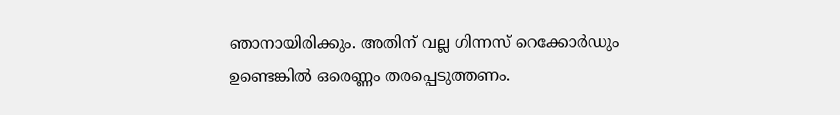ഞാനായിരിക്കും. അതിന് വല്ല ഗിന്നസ് റെക്കോർഡും ഉണ്ടെങ്കിൽ ഒരെണ്ണം തരപ്പെടുത്തണം.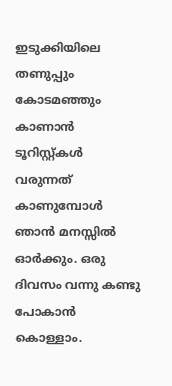ഇടുക്കിയിലെ തണുപ്പും കോടമഞ്ഞും കാണാൻ ടൂറിസ്റ്റ്കൾ വരുന്നത് കാണുമ്പോൾ ഞാൻ മനസ്സിൽ ഓർക്കും. ഒരു ദിവസം വന്നു കണ്ടു പോകാൻ കൊള്ളാം.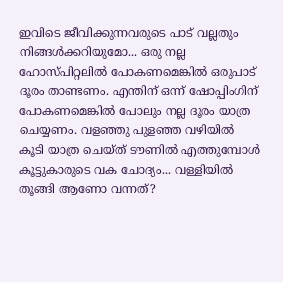ഇവിടെ ജീവിക്കുന്നവരുടെ പാട് വല്ലതും നിങ്ങൾക്കറിയുമോ... ഒരു നല്ല ഹോസ്പിറ്റലിൽ പോകണമെങ്കിൽ ഒരുപാട് ദൂരം താണ്ടണം. എന്തിന് ഒന്ന് ഷോപ്പിംഗിന് പോകണമെങ്കിൽ പോലും നല്ല ദൂരം യാത്ര ചെയ്യണം. വളഞ്ഞു പുളഞ്ഞ വഴിയിൽ കൂടി യാത്ര ചെയ്ത് ടൗണിൽ എത്തുമ്പോൾ കൂട്ടുകാരുടെ വക ചോദ്യം... വള്ളിയിൽ തൂങ്ങി ആണോ വന്നത്?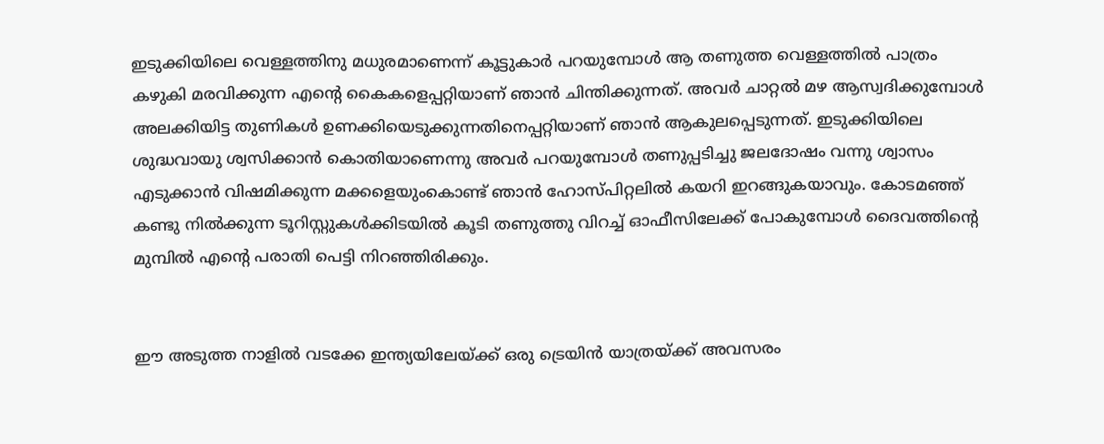ഇടുക്കിയിലെ വെള്ളത്തിനു മധുരമാണെന്ന് കൂട്ടുകാർ പറയുമ്പോൾ ആ തണുത്ത വെള്ളത്തിൽ പാത്രം കഴുകി മരവിക്കുന്ന എന്റെ കൈകളെപ്പറ്റിയാണ് ഞാൻ ചിന്തിക്കുന്നത്. അവർ ചാറ്റൽ മഴ ആസ്വദിക്കുമ്പോൾ അലക്കിയിട്ട തുണികൾ ഉണക്കിയെടുക്കുന്നതിനെപ്പറ്റിയാണ് ഞാൻ ആകുലപ്പെടുന്നത്. ഇടുക്കിയിലെ ശുദ്ധവായു ശ്വസിക്കാൻ കൊതിയാണെന്നു അവർ പറയുമ്പോൾ തണുപ്പടിച്ചു ജലദോഷം വന്നു ശ്വാസം എടുക്കാൻ വിഷമിക്കുന്ന മക്കളെയുംകൊണ്ട് ഞാൻ ഹോസ്പിറ്റലിൽ കയറി ഇറങ്ങുകയാവും. കോടമഞ്ഞ് കണ്ടു നിൽക്കുന്ന ടൂറിസ്റ്റുകൾക്കിടയിൽ കൂടി തണുത്തു വിറച്ച് ഓഫീസിലേക്ക് പോകുമ്പോൾ ദൈവത്തിന്റെ മുമ്പിൽ എന്റെ പരാതി പെട്ടി നിറഞ്ഞിരിക്കും.


ഈ അടുത്ത നാളിൽ വടക്കേ ഇന്ത്യയിലേയ്ക്ക് ഒരു ട്രെയിൻ യാത്രയ്ക്ക് അവസരം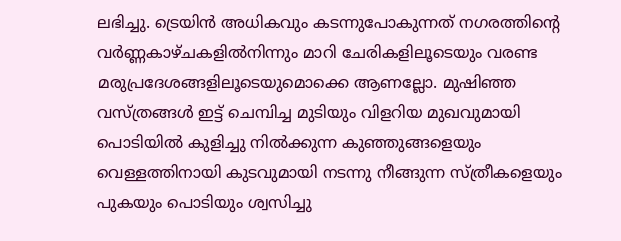ലഭിച്ചു. ട്രെയിൻ അധികവും കടന്നുപോകുന്നത് നഗരത്തിന്റെ വർണ്ണകാഴ്ചകളിൽനിന്നും മാറി ചേരികളിലൂടെയും വരണ്ട മരുപ്രദേശങ്ങളിലൂടെയുമൊക്കെ ആണല്ലോ. മുഷിഞ്ഞ വസ്ത്രങ്ങൾ ഇട്ട് ചെമ്പിച്ച മുടിയും വിളറിയ മുഖവുമായി പൊടിയിൽ കുളിച്ചു നിൽക്കുന്ന കുഞ്ഞുങ്ങളെയും വെള്ളത്തിനായി കുടവുമായി നടന്നു നീങ്ങുന്ന സ്ത്രീകളെയും പുകയും പൊടിയും ശ്വസിച്ചു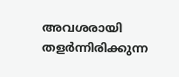അവശരായി തളർന്നിരിക്കുന്ന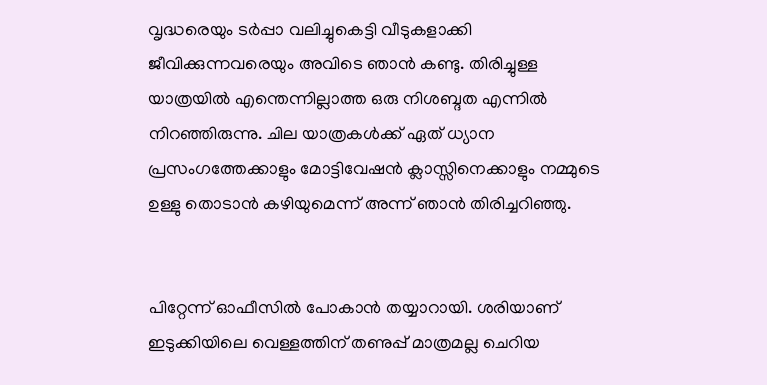വൃദ്ധരെയും ടർപ്പാ വലിച്ചുകെട്ടി വീടുകളാക്കി ജീവിക്കുന്നവരെയും അവിടെ ഞാൻ കണ്ടു. തിരിച്ചുള്ള യാത്രയിൽ എന്തെന്നില്ലാത്ത ഒരു നിശബ്ദത എന്നിൽ നിറഞ്ഞിരുന്നു. ചില യാത്രകൾക്ക് ഏത് ധ്യാന പ്രസംഗത്തേക്കാളും മോട്ടിവേഷൻ ക്ലാസ്സിനെക്കാളും നമ്മുടെ ഉള്ളു തൊടാൻ കഴിയുമെന്ന് അന്ന് ഞാൻ തിരിച്ചറിഞ്ഞു.


പിറ്റേന്ന് ഓഫീസിൽ പോകാൻ തയ്യാറായി. ശരിയാണ് ഇടുക്കിയിലെ വെള്ളത്തിന്‌ തണുപ്പ് മാത്രമല്ല ചെറിയ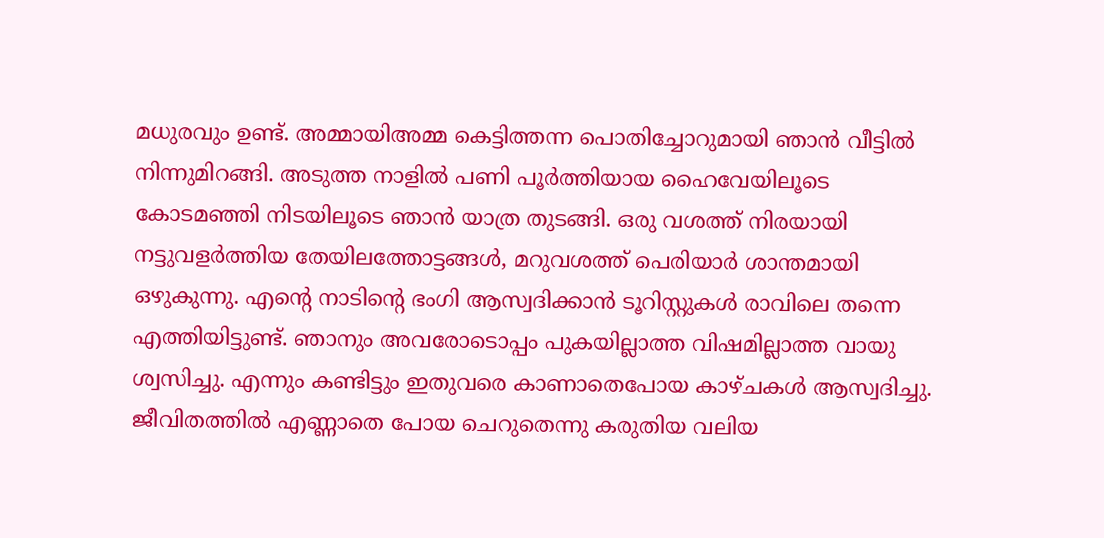മധുരവും ഉണ്ട്. അമ്മായിഅമ്മ കെട്ടിത്തന്ന പൊതിച്ചോറുമായി ഞാൻ വീട്ടിൽ നിന്നുമിറങ്ങി. അടുത്ത നാളിൽ പണി പൂർത്തിയായ ഹൈവേയിലൂടെ കോടമഞ്ഞി നിടയിലൂടെ ഞാൻ യാത്ര തുടങ്ങി. ഒരു വശത്ത് നിരയായി നട്ടുവളർത്തിയ തേയിലത്തോട്ടങ്ങൾ, മറുവശത്ത് പെരിയാർ ശാന്തമായി ഒഴുകുന്നു. എന്റെ നാടിന്റെ ഭംഗി ആസ്വദിക്കാൻ ടൂറിസ്റ്റുകൾ രാവിലെ തന്നെ എത്തിയിട്ടുണ്ട്. ഞാനും അവരോടൊപ്പം പുകയില്ലാത്ത വിഷമില്ലാത്ത വായു ശ്വസിച്ചു. എന്നും കണ്ടിട്ടും ഇതുവരെ കാണാതെപോയ കാഴ്ചകൾ ആസ്വദിച്ചു. ജീവിതത്തിൽ എണ്ണാതെ പോയ ചെറുതെന്നു കരുതിയ വലിയ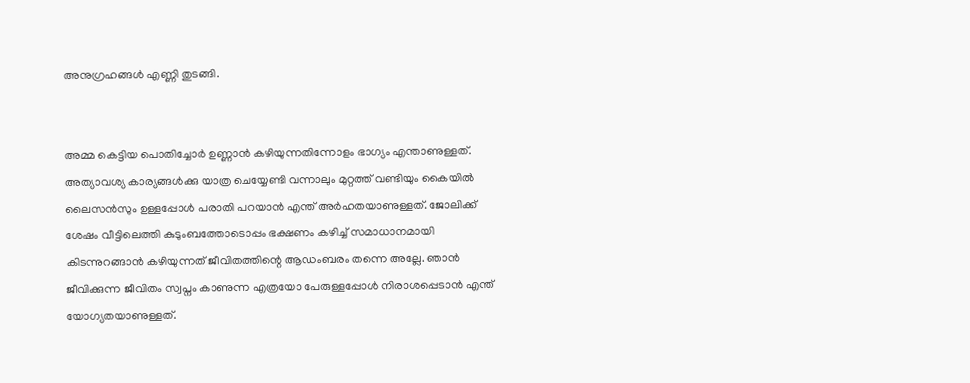അനുഗ്രഹങ്ങൾ എണ്ണി തുടങ്ങി.


അമ്മ കെട്ടിയ പൊതിച്ചോർ ഉണ്ണാൻ കഴിയുന്നതിന്നോളം ഭാഗ്യം എന്താണുള്ളത്. അത്യാവശ്യ കാര്യങ്ങൾക്കു യാത്ര ചെയ്യേണ്ടി വന്നാലും മുറ്റത്ത് വണ്ടിയും കൈയിൽ ലൈസൻസും ഉള്ളപ്പോൾ പരാതി പറയാൻ എന്ത് അർഹതയാണുള്ളത്. ജോലിക്ക് ശേഷം വീട്ടിലെത്തി കുടുംബത്തോടൊപ്പം ഭക്ഷണം കഴിച്ച് സമാധാനമായി കിടന്നുറങ്ങാൻ കഴിയുന്നത് ജീവിതത്തിന്റെ ആഡംബരം തന്നെ അല്ലേ. ഞാൻ ജീവിക്കുന്ന ജീവിതം സ്വപ്നം കാണുന്ന എത്രയോ പേരുള്ളപ്പോൾ നിരാശപ്പെടാൻ എന്ത് യോഗ്യതയാണുള്ളത്.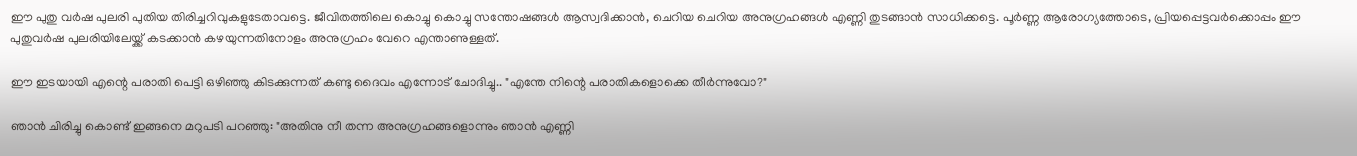ഈ പുതു വർഷ പുലരി പുതിയ തിരിച്ചറിവുകളുടേതാവട്ടെ. ജീവിതത്തിലെ കൊച്ചു കൊച്ചു സന്തോഷങ്ങൾ ആസ്വദിക്കാൻ, ചെറിയ ചെറിയ അനുഗ്രഹങ്ങൾ എണ്ണി തുടങ്ങാൻ സാധിക്കട്ടെ. പൂർണ്ണ ആരോഗ്യത്തോടെ, പ്രിയപ്പെട്ടവർക്കൊപ്പം ഈ പുതുവർഷ പുലരിയിലേയ്ക്ക് കടക്കാൻ കഴയുന്നതിനോളം അനുഗ്രഹം വേറെ എന്താണുള്ളത്.

ഈ ഇടയായി എന്റെ പരാതി പെട്ടി ഒഴിഞ്ഞു കിടക്കുന്നത് കണ്ടു ദൈവം എന്നോട് ചോദിച്ചു.. "എന്തേ നിന്റെ പരാതികളൊക്കെ തീർന്നുവോ?"

ഞാൻ ചിരിച്ചു കൊണ്ട് ഇങ്ങനെ മറുപടി പറഞ്ഞു: "അതിനു നീ തന്ന അനുഗ്രഹങ്ങളൊന്നും ഞാൻ എണ്ണി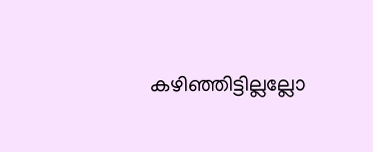കഴിഞ്ഞിട്ടില്ലല്ലോ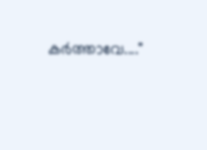കർത്താവേ...."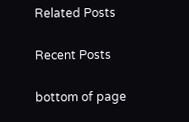Related Posts

Recent Posts

bottom of page